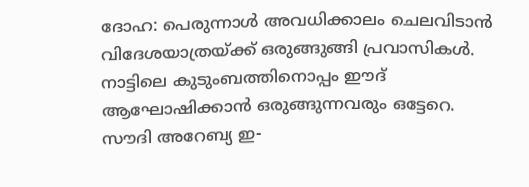ദോഹ: പെരുന്നാൾ അവധിക്കാലം ചെലവിടാൻ വിദേശയാത്രയ്ക്ക് ഒരുങ്ങുങ്ങി പ്രവാസികൾ. നാട്ടിലെ കുടുംബത്തിനൊപ്പം ഈദ് ആഘോഷിക്കാൻ ഒരുങ്ങുന്നവരും ഒട്ടേറെ. സൗദി അറേബ്യ ഇ-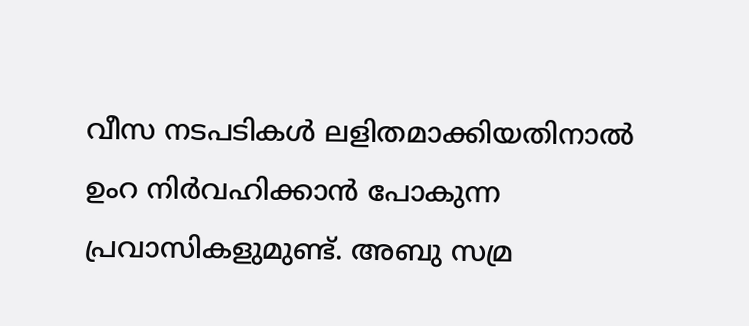വീസ നടപടികൾ ലളിതമാക്കിയതിനാൽ ഉംറ നിർവഹിക്കാൻ പോകുന്ന പ്രവാസികളുമുണ്ട്. അബു സമ്ര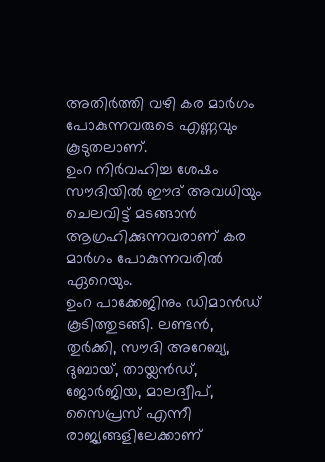അതിർത്തി വഴി കര മാർഗം പോകുന്നവരുടെ എണ്ണവും കൂടുതലാണ്.
ഉംറ നിർവഹിച്ച ശേഷം സൗദിയിൽ ഈദ് അവധിയും ചെലവിട്ട് മടങ്ങാൻ ആഗ്രഹിക്കുന്നവരാണ് കര മാർഗം പോകുന്നവരിൽ ഏറെയും.
ഉംറ പാക്കേജിനും ഡിമാൻഡ് കൂടിത്തുടങ്ങി. ലണ്ടൻ, തുർക്കി, സൗദി അറേബ്യ, ദുബായ്, തായ്ലൻഡ്, ജോർജിയ, മാലദ്വീപ്, സൈപ്രസ് എന്നീ രാജ്യങ്ങളിലേക്കാണ്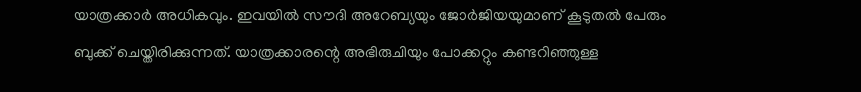യാത്രക്കാർ അധികവും. ഇവയിൽ സൗദി അറേബ്യയും ജോർജിയയുമാണ് കൂടുതൽ പേരും ബുക്ക് ചെയ്തിരിക്കുന്നത്. യാത്രക്കാരന്റെ അഭിരുചിയും പോക്കറ്റും കണ്ടറിഞ്ഞുള്ള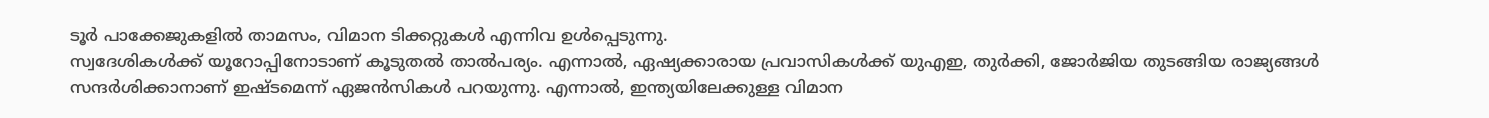ടൂർ പാക്കേജുകളിൽ താമസം, വിമാന ടിക്കറ്റുകൾ എന്നിവ ഉൾപ്പെടുന്നു.
സ്വദേശികൾക്ക് യൂറോപ്പിനോടാണ് കൂടുതൽ താൽപര്യം. എന്നാൽ, ഏഷ്യക്കാരായ പ്രവാസികൾക്ക് യുഎഇ, തുർക്കി, ജോർജിയ തുടങ്ങിയ രാജ്യങ്ങൾ സന്ദർശിക്കാനാണ് ഇഷ്ടമെന്ന് ഏജൻസികൾ പറയുന്നു. എന്നാൽ, ഇന്ത്യയിലേക്കുള്ള വിമാന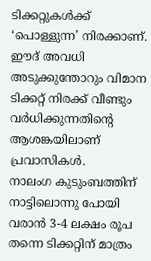ടിക്കറ്റുകൾക്ക് ‘പൊള്ളുന്ന’ നിരക്കാണ്. ഈദ് അവധി അടുക്കുന്തോറും വിമാന ടിക്കറ്റ് നിരക്ക് വീണ്ടും വർധിക്കുന്നതിന്റെ ആശങ്കയിലാണ് പ്രവാസികൾ.
നാലംഗ കുടുംബത്തിന് നാട്ടിലൊന്നു പോയി വരാൻ 3-4 ലക്ഷം രൂപ തന്നെ ടിക്കറ്റിന് മാത്രം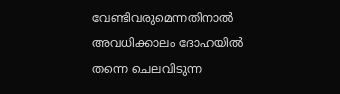വേണ്ടിവരുമെന്നതിനാൽ അവധിക്കാലം ദോഹയിൽ തന്നെ ചെലവിടുന്ന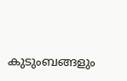കുടുംബങ്ങളും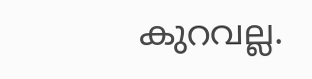കുറവല്ല.